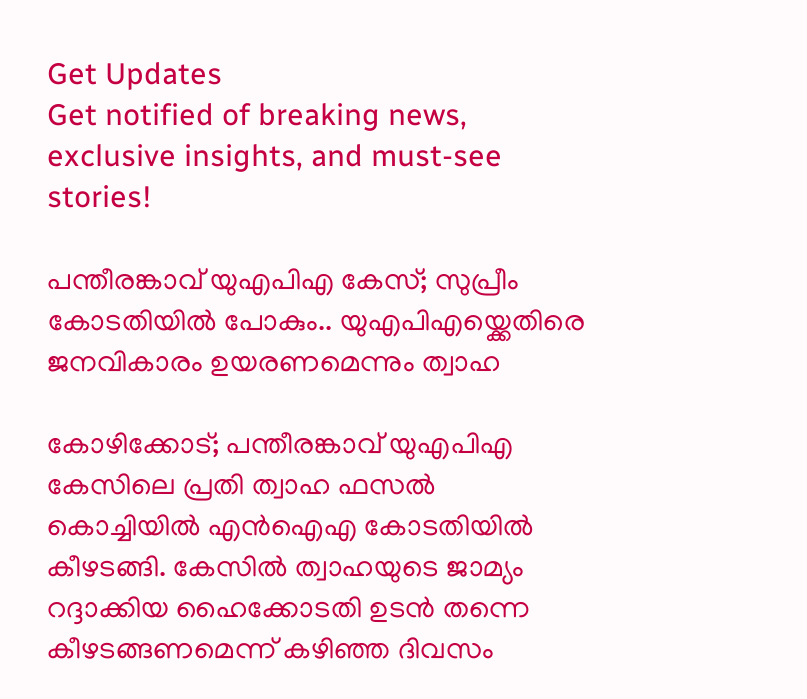Get Updates
Get notified of breaking news, exclusive insights, and must-see stories!

പന്തീരങ്കാവ് യുഎപിഎ കേസ്; സുപ്രീം കോടതിയിൽ പോകും.. യുഎപിഎയ്ക്കെതിരെ ജനവികാരം ഉയരണമെന്നും ത്വാഹ

കോഴിക്കോട്; പന്തീരങ്കാവ് യുഎപിഎ കേസിലെ പ്രതി ത്വാഹ ഫസൽ കൊച്ചിയിൽ എൻഐഎ കോടതിയിൽ കീഴടങ്ങി. കേസിൽ ത്വാഹയുടെ ജാമ്യം റദ്ദാക്കിയ ഹൈക്കോടതി ഉടൻ തന്നെ കീഴടങ്ങണമെന്ന് കഴിഞ്ഞ ദിവസം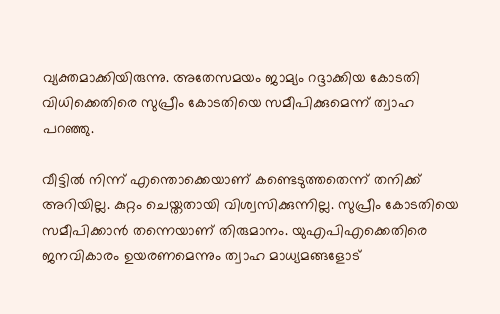വ്യക്തമാക്കിയിരുന്നു. അതേസമയം ജാമ്യം റദ്ദാക്കിയ കോടതി വിധിക്കെതിരെ സുപ്രീം കോടതിയെ സമീപിക്കുമെന്ന് ത്വാഹ പറഞ്ഞു.

വീട്ടിൽ നിന്ന് എന്തൊക്കെയാണ് കണ്ടെടുത്തതെന്ന് തനിക്ക് അറിയില്ല. കുറ്റം ചെയ്തതായി വിശ്വസിക്കുന്നില്ല. സുപ്രീം കോടതിയെ സമീപിക്കാൻ തന്നെയാണ് തിരുമാനം. യുഎപിഎക്കെതിരെ ജനവികാരം ഉയരണമെന്നും ത്വാഹ മാധ്യമങ്ങളോട്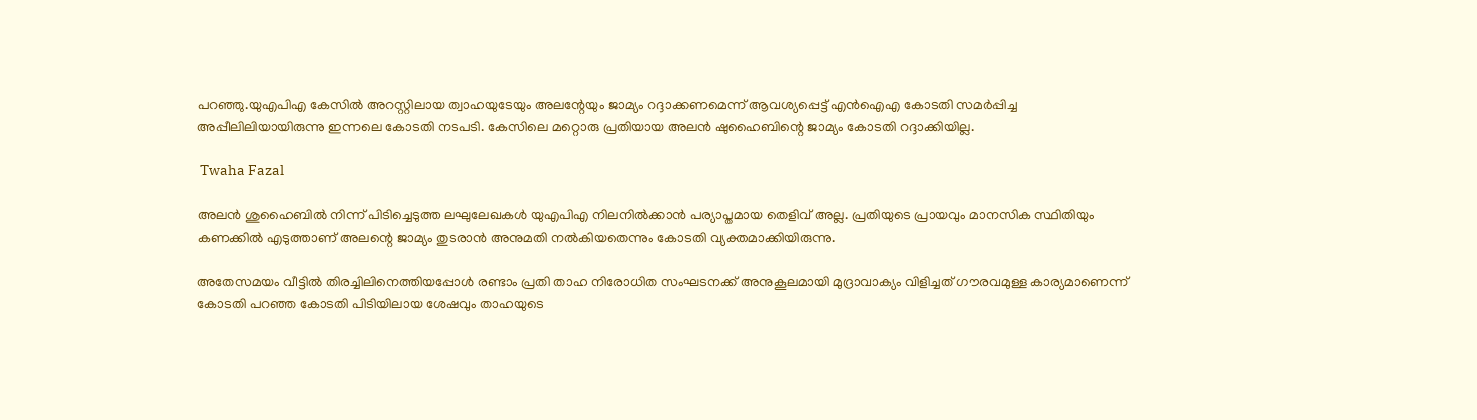പറഞ്ഞു.യുഎപിഎ കേസിൽ അറസ്റ്റിലായ ത്വാഹയുടേയും അലന്റേയും ജാമ്യം റദ്ദാക്കണമെന്ന് ആവശ്യപ്പെട്ട് എൻഐഎ കോടതി സമർപ്പിച്ച അപ്പീലിലിയായിരുന്നു ഇന്നലെ കോടതി നടപടി. കേസിലെ മറ്റൊരു പ്രതിയായ അലൻ ഷുഹൈബിന്റെ ജാമ്യം കോടതി റദ്ദാക്കിയില്ല.

 Twaha Fazal

അലൻ ശുഹൈബിൽ നിന്ന് പിടിച്ചെടുത്ത ലഘുലേഖകൾ യുഎപിഎ നിലനിൽക്കാൻ പര്യാപ്തമായ തെളിവ് അല്ല. പ്രതിയുടെ പ്രായവും മാനസിക സ്ഥിതിയും കണക്കിൽ എടുത്താണ് അലന്റെ ജാമ്യം തുടരാൻ അനുമതി നൽകിയതെന്നും കോടതി വ്യക്തമാക്കിയിരുന്നു.

അതേസമയം വീട്ടിൽ തിരച്ചിലിനെത്തിയപ്പോൾ രണ്ടാം പ്രതി താഹ നിരോധിത സംഘടനക്ക് അനുകൂലമായി മുദ്രാവാക്യം വിളിച്ചത് ഗൗരവമുള്ള കാര്യമാണെന്ന് കോടതി പറഞ്ഞ കോടതി പിടിയിലായ ശേഷവും താഹയുടെ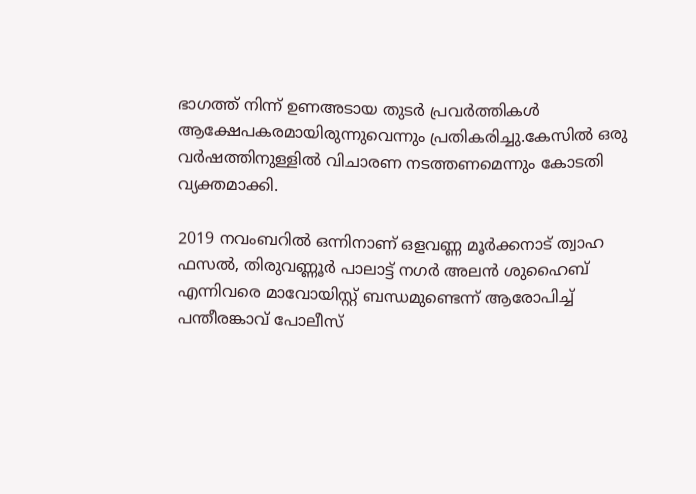ഭാഗത്ത് നിന്ന് ഉണഅടായ തുടർ പ്രവർത്തികൾ ആക്ഷേപകരമായിരുന്നുവെന്നും പ്രതികരിച്ചു.കേസിൽ ഒരു വർഷത്തിനുള്ളിൽ വിചാരണ നടത്തണമെന്നും കോടതി വ്യക്തമാക്കി.

2019 നവംബറിൽ ഒന്നിനാണ് ഒളവണ്ണ മൂർക്കനാട് ത്വാഹ ഫസൽ, തിരുവണ്ണൂർ പാലാട്ട് നഗർ അലൻ ശുഹൈബ് എന്നിവരെ മാവോയിസ്റ്റ് ബന്ധമുണ്ടെന്ന് ആരോപിച്ച് പന്തീരങ്കാവ് പോലീസ്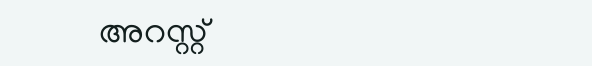അറസ്റ്റ്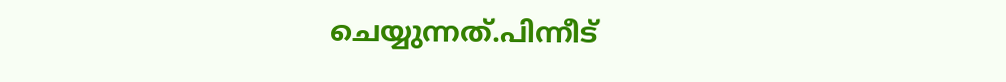ചെയ്യുന്നത്.പിന്നീട്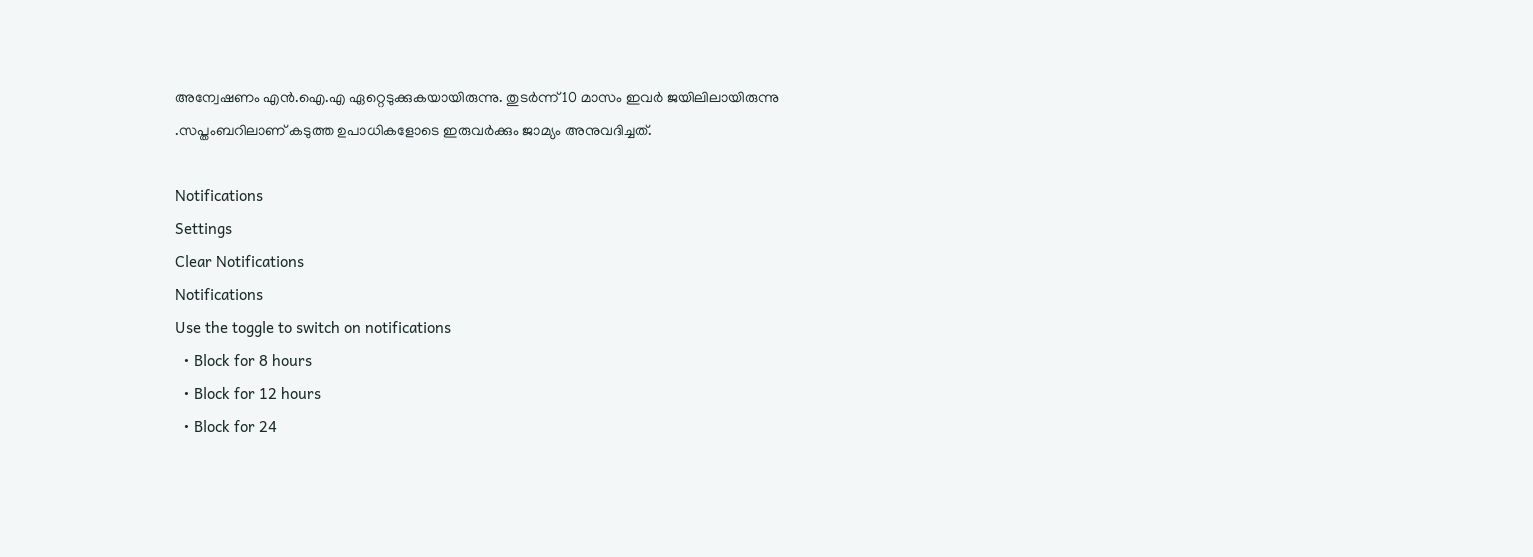അന്വേഷണം എന്‍.ഐ.എ ഏറ്റെടുക്കുകയായിരുന്നു. തുടർന്ന് 10 മാസം ഇവർ ജയിലിലായിരുന്നു .സപ്തംബറിലാണ് കടുത്ത ഉപാധികളോടെ ഇരുവർക്കും ജാമ്യം അനുവദിച്ചത്.

Notifications
Settings
Clear Notifications
Notifications
Use the toggle to switch on notifications
  • Block for 8 hours
  • Block for 12 hours
  • Block for 24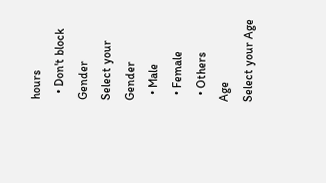hours
  • Don't block
Gender
Select your Gender
  • Male
  • Female
  • Others
Age
Select your Age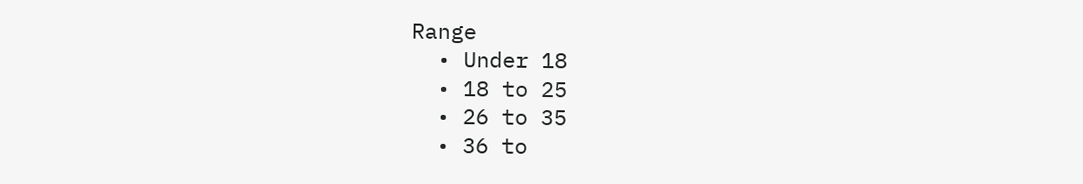Range
  • Under 18
  • 18 to 25
  • 26 to 35
  • 36 to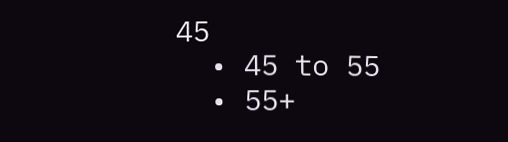45
  • 45 to 55
  • 55+